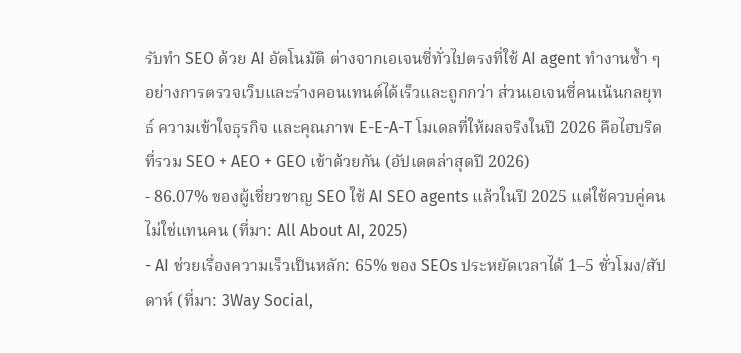รับทำ SEO ด้วย AI อัตโนมัติ ต่างจากเอเจนซี่ทั่วไปตรงที่ใช้ AI agent ทำงานซ้ำ ๆ อย่างการตรวจเว็บและร่างคอนเทนต์ได้เร็วและถูกกว่า ส่วนเอเจนซี่คนเน้นกลยุทธ์ ความเข้าใจธุรกิจ และคุณภาพ E-E-A-T โมเดลที่ให้ผลจริงในปี 2026 คือไฮบริดที่รวม SEO + AEO + GEO เข้าด้วยกัน (อัปเดตล่าสุดปี 2026)
- 86.07% ของผู้เชี่ยวชาญ SEO ใช้ AI SEO agents แล้วในปี 2025 แต่ใช้ควบคู่คน ไม่ใช่แทนคน (ที่มา: All About AI, 2025)
- AI ช่วยเรื่องความเร็วเป็นหลัก: 65% ของ SEOs ประหยัดเวลาได้ 1–5 ชั่วโมง/สัปดาห์ (ที่มา: 3Way Social,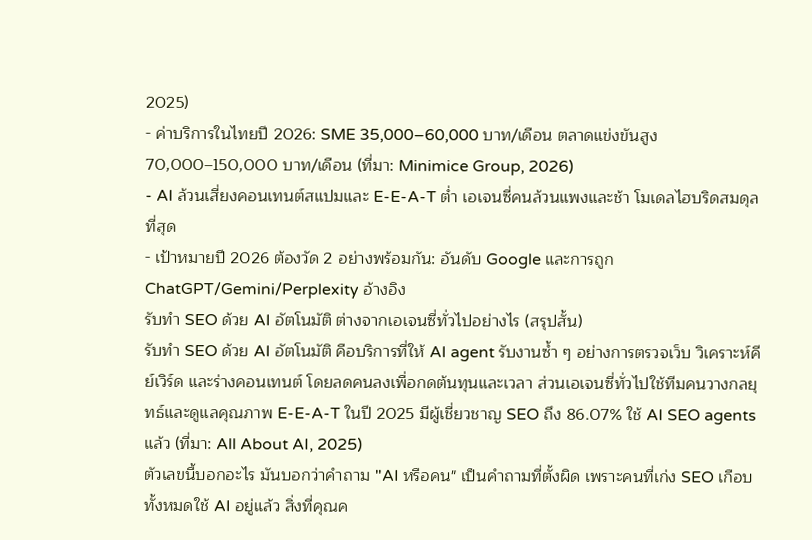2025)
- ค่าบริการในไทยปี 2026: SME 35,000–60,000 บาท/เดือน ตลาดแข่งขันสูง 70,000–150,000 บาท/เดือน (ที่มา: Minimice Group, 2026)
- AI ล้วนเสี่ยงคอนเทนต์สแปมและ E-E-A-T ต่ำ เอเจนซี่คนล้วนแพงและช้า โมเดลไฮบริดสมดุลที่สุด
- เป้าหมายปี 2026 ต้องวัด 2 อย่างพร้อมกัน: อันดับ Google และการถูก ChatGPT/Gemini/Perplexity อ้างอิง
รับทำ SEO ด้วย AI อัตโนมัติ ต่างจากเอเจนซี่ทั่วไปอย่างไร (สรุปสั้น)
รับทำ SEO ด้วย AI อัตโนมัติ คือบริการที่ให้ AI agent รับงานซ้ำ ๆ อย่างการตรวจเว็บ วิเคราะห์คีย์เวิร์ด และร่างคอนเทนต์ โดยลดคนลงเพื่อกดต้นทุนและเวลา ส่วนเอเจนซี่ทั่วไปใช้ทีมคนวางกลยุทธ์และดูแลคุณภาพ E-E-A-T ในปี 2025 มีผู้เชี่ยวชาญ SEO ถึง 86.07% ใช้ AI SEO agents แล้ว (ที่มา: All About AI, 2025)
ตัวเลขนี้บอกอะไร มันบอกว่าคำถาม "AI หรือคน" เป็นคำถามที่ตั้งผิด เพราะคนที่เก่ง SEO เกือบทั้งหมดใช้ AI อยู่แล้ว สิ่งที่คุณค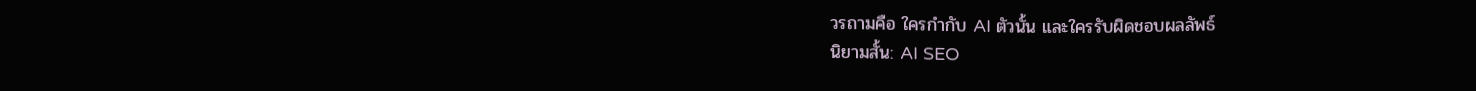วรถามคือ ใครกำกับ AI ตัวนั้น และใครรับผิดชอบผลลัพธ์
นิยามสั้น: AI SEO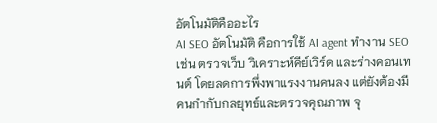อัตโนมัติคืออะไร
AI SEO อัตโนมัติ คือการใช้ AI agent ทำงาน SEO เช่น ตรวจเว็บ วิเคราะห์คีย์เวิร์ด และร่างคอนเทนต์ โดยลดการพึ่งพาแรงงานคนลง แต่ยังต้องมีคนกำกับกลยุทธ์และตรวจคุณภาพ จุ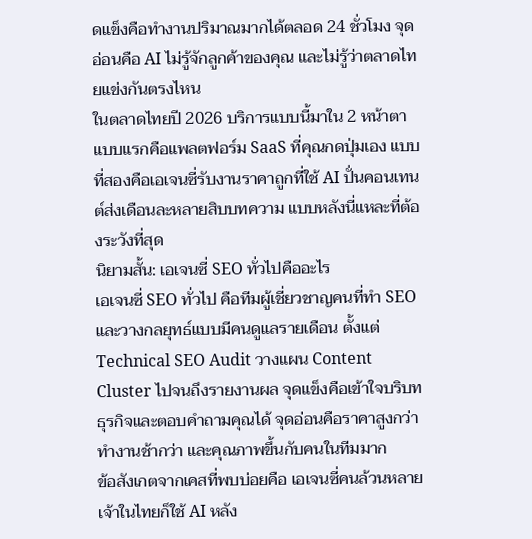ดแข็งคือทำงานปริมาณมากได้ตลอด 24 ชั่วโมง จุดอ่อนคือ AI ไม่รู้จักลูกค้าของคุณ และไม่รู้ว่าตลาดไทยแข่งกันตรงไหน
ในตลาดไทยปี 2026 บริการแบบนี้มาใน 2 หน้าตา แบบแรกคือแพลตฟอร์ม SaaS ที่คุณกดปุ่มเอง แบบที่สองคือเอเจนซี่รับงานราคาถูกที่ใช้ AI ปั่นคอนเทนต์ส่งเดือนละหลายสิบบทความ แบบหลังนี่แหละที่ต้องระวังที่สุด
นิยามสั้น: เอเจนซี่ SEO ทั่วไปคืออะไร
เอเจนซี่ SEO ทั่วไป คือทีมผู้เชี่ยวชาญคนที่ทำ SEO และวางกลยุทธ์แบบมีคนดูแลรายเดือน ตั้งแต่ Technical SEO Audit วางแผน Content Cluster ไปจนถึงรายงานผล จุดแข็งคือเข้าใจบริบทธุรกิจและตอบคำถามคุณได้ จุดอ่อนคือราคาสูงกว่า ทำงานช้ากว่า และคุณภาพขึ้นกับคนในทีมมาก
ข้อสังเกตจากเคสที่พบบ่อยคือ เอเจนซี่คนล้วนหลายเจ้าในไทยก็ใช้ AI หลัง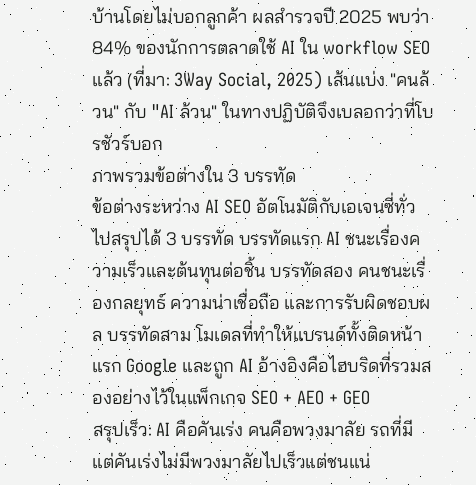บ้านโดยไม่บอกลูกค้า ผลสำรวจปี 2025 พบว่า 84% ของนักการตลาดใช้ AI ใน workflow SEO แล้ว (ที่มา: 3Way Social, 2025) เส้นแบ่ง "คนล้วน" กับ "AI ล้วน" ในทางปฏิบัติจึงเบลอกว่าที่โบรชัวร์บอก
ภาพรวมข้อต่างใน 3 บรรทัด
ข้อต่างระหว่าง AI SEO อัตโนมัติกับเอเจนซี่ทั่วไปสรุปได้ 3 บรรทัด บรรทัดแรก AI ชนะเรื่องความเร็วและต้นทุนต่อชิ้น บรรทัดสอง คนชนะเรื่องกลยุทธ์ ความน่าเชื่อถือ และการรับผิดชอบผล บรรทัดสาม โมเดลที่ทำให้แบรนด์ทั้งติดหน้าแรก Google และถูก AI อ้างอิงคือไฮบริดที่รวมสองอย่างไว้ในแพ็กเกจ SEO + AEO + GEO
สรุปเร็ว: AI คือคันเร่ง คนคือพวงมาลัย รถที่มีแต่คันเร่งไม่มีพวงมาลัยไปเร็วแต่ชนแน่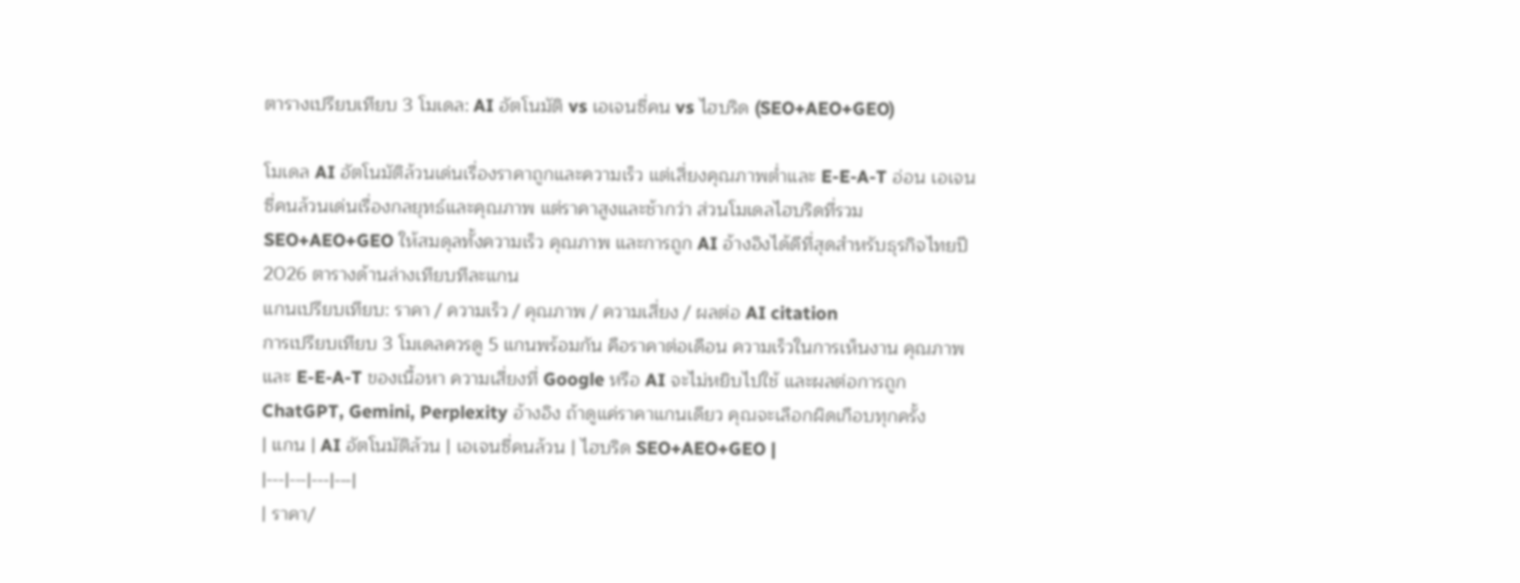ตารางเปรียบเทียบ 3 โมเดล: AI อัตโนมัติ vs เอเจนซี่คน vs ไฮบริด (SEO+AEO+GEO)

โมเดล AI อัตโนมัติล้วนเด่นเรื่องราคาถูกและความเร็ว แต่เสี่ยงคุณภาพต่ำและ E-E-A-T อ่อน เอเจนซี่คนล้วนเด่นเรื่องกลยุทธ์และคุณภาพ แต่ราคาสูงและช้ากว่า ส่วนโมเดลไฮบริดที่รวม SEO+AEO+GEO ให้สมดุลทั้งความเร็ว คุณภาพ และการถูก AI อ้างอิงได้ดีที่สุดสำหรับธุรกิจไทยปี 2026 ตารางด้านล่างเทียบทีละแกน
แกนเปรียบเทียบ: ราคา / ความเร็ว / คุณภาพ / ความเสี่ยง / ผลต่อ AI citation
การเปรียบเทียบ 3 โมเดลควรดู 5 แกนพร้อมกัน คือราคาต่อเดือน ความเร็วในการเห็นงาน คุณภาพและ E-E-A-T ของเนื้อหา ความเสี่ยงที่ Google หรือ AI จะไม่หยิบไปใช้ และผลต่อการถูก ChatGPT, Gemini, Perplexity อ้างอิง ถ้าดูแค่ราคาแกนเดียว คุณจะเลือกผิดเกือบทุกครั้ง
| แกน | AI อัตโนมัติล้วน | เอเจนซี่คนล้วน | ไฮบริด SEO+AEO+GEO |
|---|---|---|---|
| ราคา/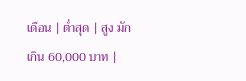เดือน | ต่ำสุด | สูง มักเกิน 60,000 บาท |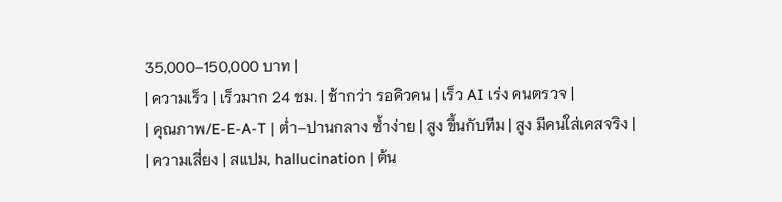35,000–150,000 บาท |
| ความเร็ว | เร็วมาก 24 ชม. | ช้ากว่า รอคิวคน | เร็ว AI เร่ง คนตรวจ |
| คุณภาพ/E-E-A-T | ต่ำ–ปานกลาง ซ้ำง่าย | สูง ขึ้นกับทีม | สูง มีคนใส่เคสจริง |
| ความเสี่ยง | สแปม, hallucination | ต้น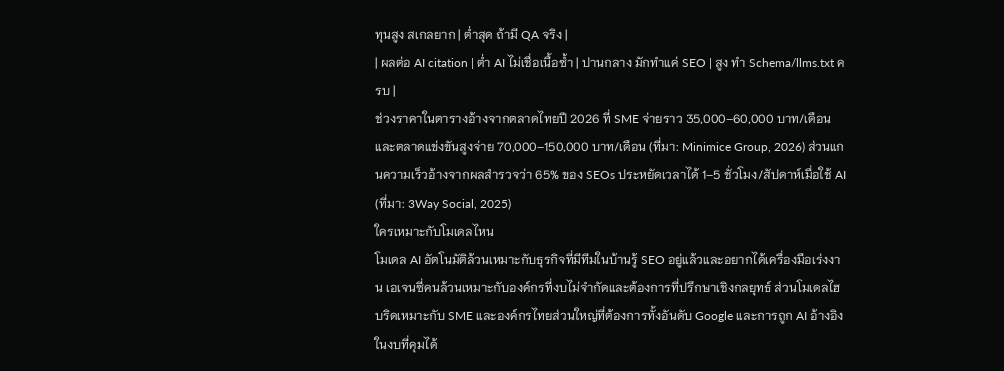ทุนสูง สเกลยาก | ต่ำสุด ถ้ามี QA จริง |
| ผลต่อ AI citation | ต่ำ AI ไม่เชื่อเนื้อซ้ำ | ปานกลาง มักทำแค่ SEO | สูง ทำ Schema/llms.txt ครบ |
ช่วงราคาในตารางอ้างจากตลาดไทยปี 2026 ที่ SME จ่ายราว 35,000–60,000 บาท/เดือน และตลาดแข่งขันสูงจ่าย 70,000–150,000 บาท/เดือน (ที่มา: Minimice Group, 2026) ส่วนแกนความเร็วอ้างจากผลสำรวจว่า 65% ของ SEOs ประหยัดเวลาได้ 1–5 ชั่วโมง/สัปดาห์เมื่อใช้ AI (ที่มา: 3Way Social, 2025)
ใครเหมาะกับโมเดลไหน
โมเดล AI อัตโนมัติล้วนเหมาะกับธุรกิจที่มีทีมในบ้านรู้ SEO อยู่แล้วและอยากได้เครื่องมือเร่งงาน เอเจนซี่คนล้วนเหมาะกับองค์กรที่งบไม่จำกัดและต้องการที่ปรึกษาเชิงกลยุทธ์ ส่วนโมเดลไฮบริดเหมาะกับ SME และองค์กรไทยส่วนใหญ่ที่ต้องการทั้งอันดับ Google และการถูก AI อ้างอิงในงบที่คุมได้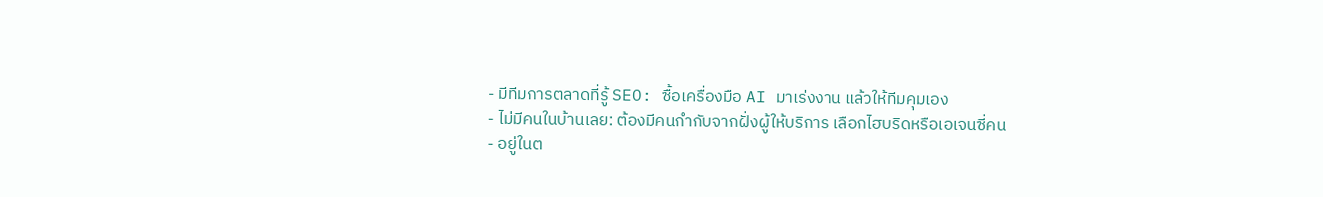- มีทีมการตลาดที่รู้ SEO: ซื้อเครื่องมือ AI มาเร่งงาน แล้วให้ทีมคุมเอง
- ไม่มีคนในบ้านเลย: ต้องมีคนกำกับจากฝั่งผู้ให้บริการ เลือกไฮบริดหรือเอเจนซี่คน
- อยู่ในต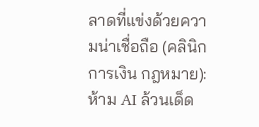ลาดที่แข่งด้วยความน่าเชื่อถือ (คลินิก การเงิน กฎหมาย): ห้าม AI ล้วนเด็ด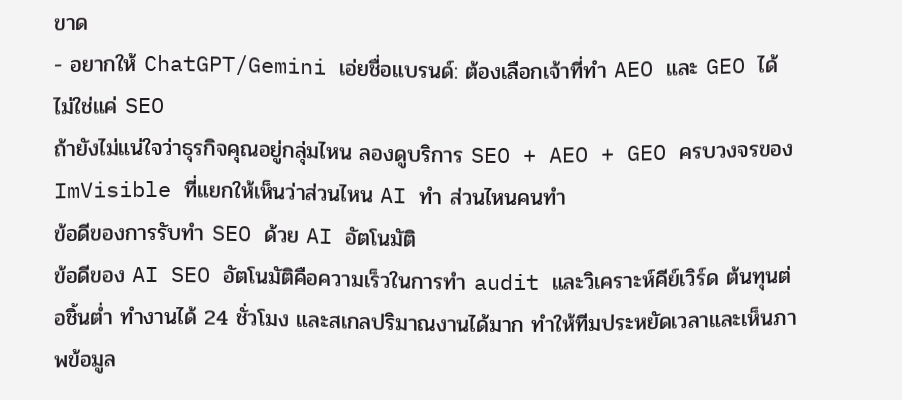ขาด
- อยากให้ ChatGPT/Gemini เอ่ยชื่อแบรนด์: ต้องเลือกเจ้าที่ทำ AEO และ GEO ได้ ไม่ใช่แค่ SEO
ถ้ายังไม่แน่ใจว่าธุรกิจคุณอยู่กลุ่มไหน ลองดูบริการ SEO + AEO + GEO ครบวงจรของ ImVisible ที่แยกให้เห็นว่าส่วนไหน AI ทำ ส่วนไหนคนทำ
ข้อดีของการรับทำ SEO ด้วย AI อัตโนมัติ
ข้อดีของ AI SEO อัตโนมัติคือความเร็วในการทำ audit และวิเคราะห์คีย์เวิร์ด ต้นทุนต่อชิ้นต่ำ ทำงานได้ 24 ชั่วโมง และสเกลปริมาณงานได้มาก ทำให้ทีมประหยัดเวลาและเห็นภาพข้อมูล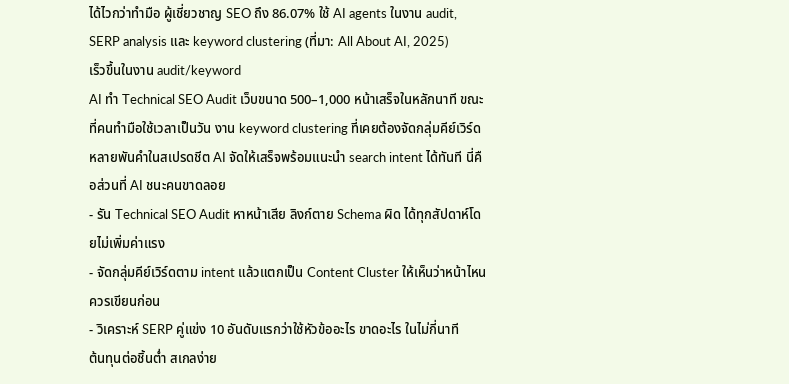ได้ไวกว่าทำมือ ผู้เชี่ยวชาญ SEO ถึง 86.07% ใช้ AI agents ในงาน audit, SERP analysis และ keyword clustering (ที่มา: All About AI, 2025)
เร็วขึ้นในงาน audit/keyword
AI ทำ Technical SEO Audit เว็บขนาด 500–1,000 หน้าเสร็จในหลักนาที ขณะที่คนทำมือใช้เวลาเป็นวัน งาน keyword clustering ที่เคยต้องจัดกลุ่มคีย์เวิร์ดหลายพันคำในสเปรดชีต AI จัดให้เสร็จพร้อมแนะนำ search intent ได้ทันที นี่คือส่วนที่ AI ชนะคนขาดลอย
- รัน Technical SEO Audit หาหน้าเสีย ลิงก์ตาย Schema ผิด ได้ทุกสัปดาห์โดยไม่เพิ่มค่าแรง
- จัดกลุ่มคีย์เวิร์ดตาม intent แล้วแตกเป็น Content Cluster ให้เห็นว่าหน้าไหนควรเขียนก่อน
- วิเคราะห์ SERP คู่แข่ง 10 อันดับแรกว่าใช้หัวข้ออะไร ขาดอะไร ในไม่กี่นาที
ต้นทุนต่อชิ้นต่ำ สเกลง่าย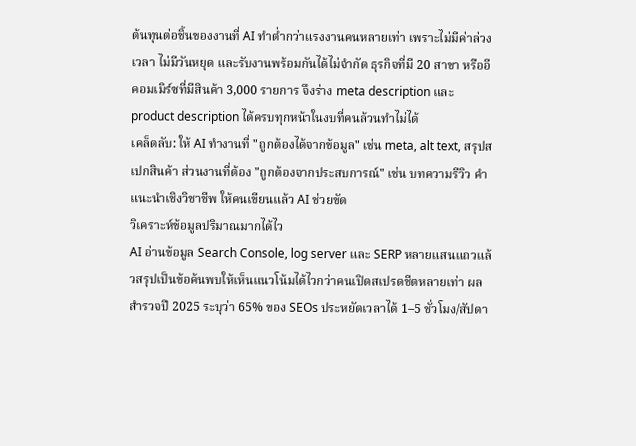ต้นทุนต่อชิ้นของงานที่ AI ทำต่ำกว่าแรงงานคนหลายเท่า เพราะไม่มีค่าล่วงเวลา ไม่มีวันหยุด และรับงานพร้อมกันได้ไม่จำกัด ธุรกิจที่มี 20 สาขา หรืออีคอมเมิร์ซที่มีสินค้า 3,000 รายการ จึงร่าง meta description และ product description ได้ครบทุกหน้าในงบที่คนล้วนทำไม่ได้
เคล็ดลับ: ให้ AI ทำงานที่ "ถูกต้องได้จากข้อมูล" เช่น meta, alt text, สรุปสเปกสินค้า ส่วนงานที่ต้อง "ถูกต้องจากประสบการณ์" เช่น บทความรีวิว คำแนะนำเชิงวิชาชีพ ให้คนเขียนแล้ว AI ช่วยขัด
วิเคราะห์ข้อมูลปริมาณมากได้ไว
AI อ่านข้อมูล Search Console, log server และ SERP หลายแสนแถวแล้วสรุปเป็นข้อค้นพบให้เห็นแนวโน้มได้ไวกว่าคนเปิดสเปรดชีตหลายเท่า ผลสำรวจปี 2025 ระบุว่า 65% ของ SEOs ประหยัดเวลาได้ 1–5 ชั่วโมง/สัปดา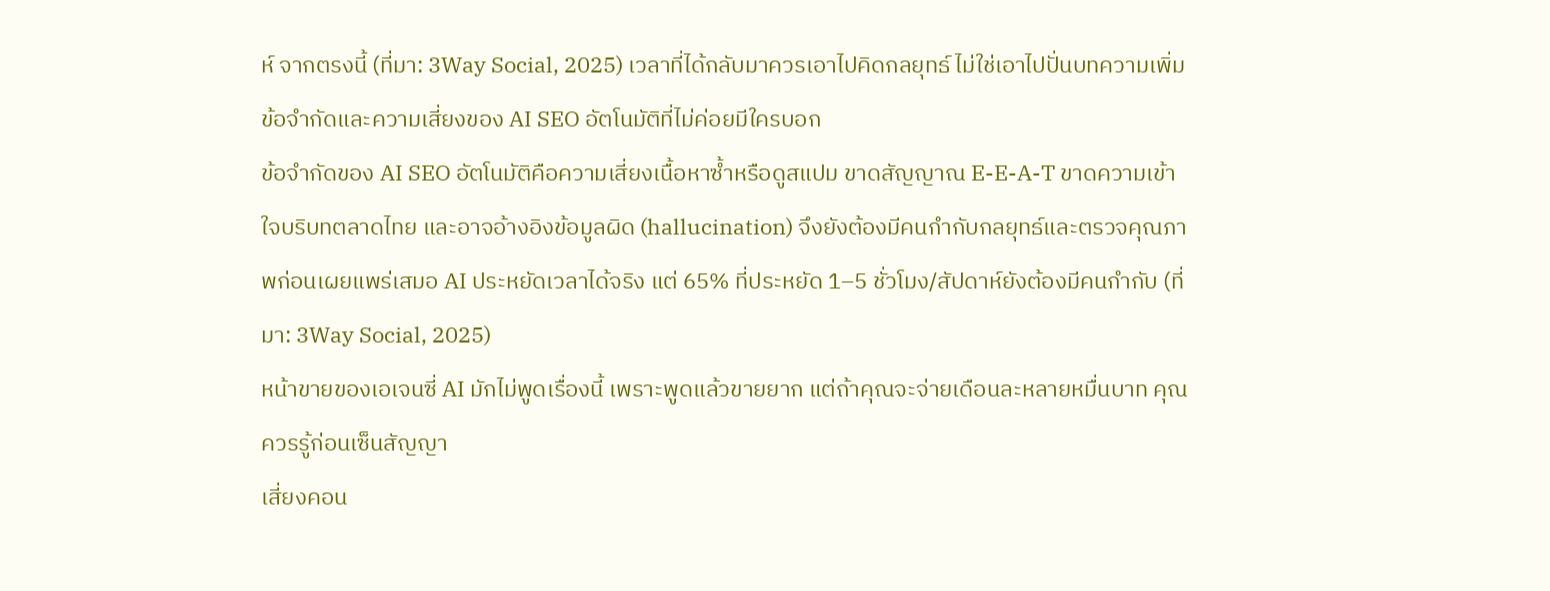ห์ จากตรงนี้ (ที่มา: 3Way Social, 2025) เวลาที่ได้กลับมาควรเอาไปคิดกลยุทธ์ ไม่ใช่เอาไปปั่นบทความเพิ่ม
ข้อจำกัดและความเสี่ยงของ AI SEO อัตโนมัติที่ไม่ค่อยมีใครบอก
ข้อจำกัดของ AI SEO อัตโนมัติคือความเสี่ยงเนื้อหาซ้ำหรือดูสแปม ขาดสัญญาณ E-E-A-T ขาดความเข้าใจบริบทตลาดไทย และอาจอ้างอิงข้อมูลผิด (hallucination) จึงยังต้องมีคนกำกับกลยุทธ์และตรวจคุณภาพก่อนเผยแพร่เสมอ AI ประหยัดเวลาได้จริง แต่ 65% ที่ประหยัด 1–5 ชั่วโมง/สัปดาห์ยังต้องมีคนกำกับ (ที่มา: 3Way Social, 2025)
หน้าขายของเอเจนซี่ AI มักไม่พูดเรื่องนี้ เพราะพูดแล้วขายยาก แต่ถ้าคุณจะจ่ายเดือนละหลายหมื่นบาท คุณควรรู้ก่อนเซ็นสัญญา
เสี่ยงคอน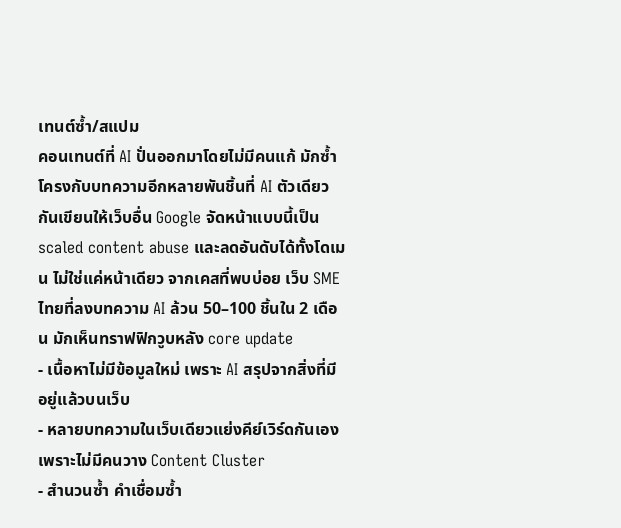เทนต์ซ้ำ/สแปม
คอนเทนต์ที่ AI ปั่นออกมาโดยไม่มีคนแก้ มักซ้ำโครงกับบทความอีกหลายพันชิ้นที่ AI ตัวเดียวกันเขียนให้เว็บอื่น Google จัดหน้าแบบนี้เป็น scaled content abuse และลดอันดับได้ทั้งโดเมน ไม่ใช่แค่หน้าเดียว จากเคสที่พบบ่อย เว็บ SME ไทยที่ลงบทความ AI ล้วน 50–100 ชิ้นใน 2 เดือน มักเห็นทราฟฟิกวูบหลัง core update
- เนื้อหาไม่มีข้อมูลใหม่ เพราะ AI สรุปจากสิ่งที่มีอยู่แล้วบนเว็บ
- หลายบทความในเว็บเดียวแย่งคีย์เวิร์ดกันเอง เพราะไม่มีคนวาง Content Cluster
- สำนวนซ้ำ คำเชื่อมซ้ำ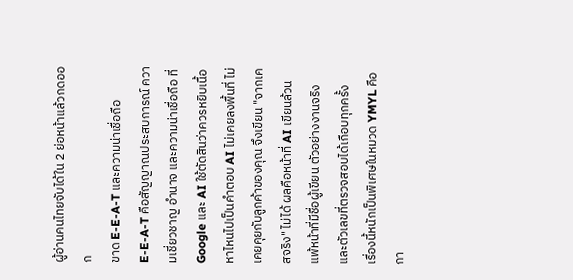ผู้อ่านคนไทยจับได้ใน 2 ย่อหน้าแล้วกดออก
ขาด E-E-A-T และความน่าเชื่อถือ
E-E-A-T คือสัญญาณประสบการณ์ ความเชี่ยวชาญ อำนาจ และความน่าเชื่อถือ ที่ Google และ AI ใช้ตัดสินว่าควรหยิบเนื้อหาไหนไปเป็นคำตอบ AI ไม่เคยลงพื้นที่ ไม่เคยคุยกับลูกค้าของคุณ จึงเขียน "จากเคสจริง" ไม่ได้ ผลคือหน้าที่ AI เขียนล้วนแพ้หน้าที่มีชื่อผู้เขียน ตัวอย่างงานจริง และตัวเลขที่ตรวจสอบได้เกือบทุกครั้ง
เรื่องนี้หนักเป็นพิเศษในหมวด YMYL คือกา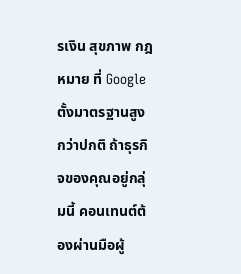รเงิน สุขภาพ กฎหมาย ที่ Google ตั้งมาตรฐานสูงกว่าปกติ ถ้าธุรกิจของคุณอยู่กลุ่มนี้ คอนเทนต์ต้องผ่านมือผู้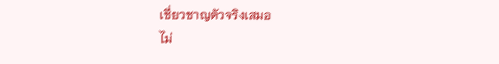เชี่ยวชาญตัวจริงเสมอ
ไม่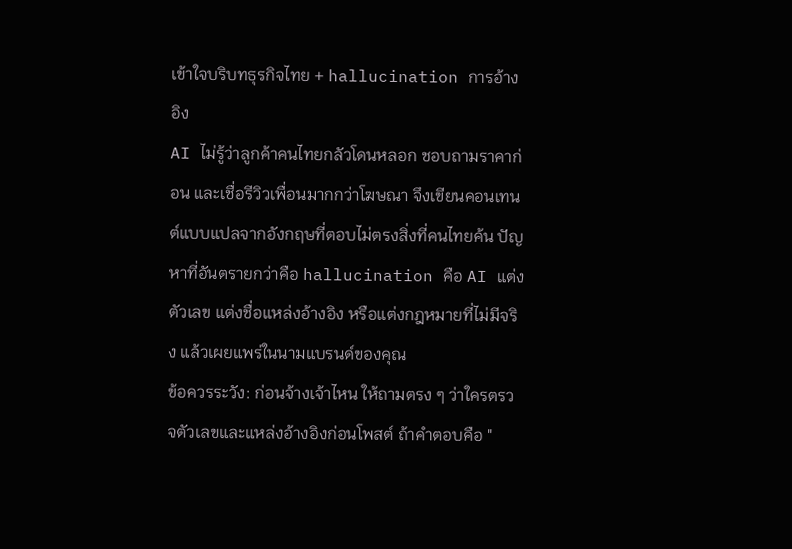เข้าใจบริบทธุรกิจไทย + hallucination การอ้างอิง
AI ไม่รู้ว่าลูกค้าคนไทยกลัวโดนหลอก ชอบถามราคาก่อน และเชื่อรีวิวเพื่อนมากกว่าโฆษณา จึงเขียนคอนเทนต์แบบแปลจากอังกฤษที่ตอบไม่ตรงสิ่งที่คนไทยค้น ปัญหาที่อันตรายกว่าคือ hallucination คือ AI แต่งตัวเลข แต่งชื่อแหล่งอ้างอิง หรือแต่งกฎหมายที่ไม่มีจริง แล้วเผยแพร่ในนามแบรนด์ของคุณ
ข้อควรระวัง: ก่อนจ้างเจ้าไหน ให้ถามตรง ๆ ว่าใครตรวจตัวเลขและแหล่งอ้างอิงก่อนโพสต์ ถ้าคำตอบคือ "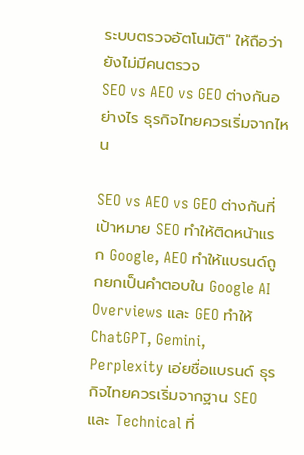ระบบตรวจอัตโนมัติ" ให้ถือว่ายังไม่มีคนตรวจ
SEO vs AEO vs GEO ต่างกันอย่างไร ธุรกิจไทยควรเริ่มจากไหน

SEO vs AEO vs GEO ต่างกันที่เป้าหมาย SEO ทำให้ติดหน้าแรก Google, AEO ทำให้แบรนด์ถูกยกเป็นคำตอบใน Google AI Overviews และ GEO ทำให้ ChatGPT, Gemini, Perplexity เอ่ยชื่อแบรนด์ ธุรกิจไทยควรเริ่มจากฐาน SEO และ Technical ที่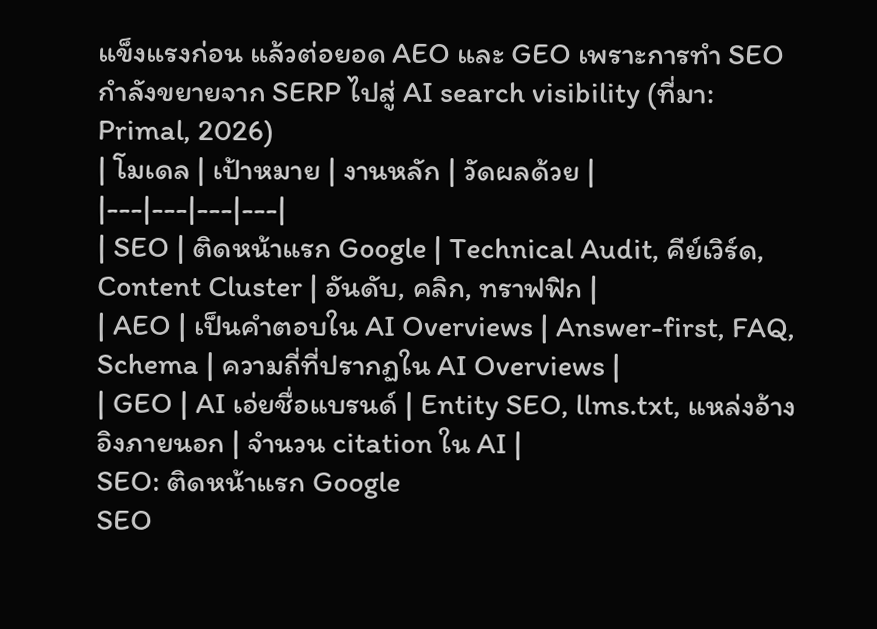แข็งแรงก่อน แล้วต่อยอด AEO และ GEO เพราะการทำ SEO กำลังขยายจาก SERP ไปสู่ AI search visibility (ที่มา: Primal, 2026)
| โมเดล | เป้าหมาย | งานหลัก | วัดผลด้วย |
|---|---|---|---|
| SEO | ติดหน้าแรก Google | Technical Audit, คีย์เวิร์ด, Content Cluster | อันดับ, คลิก, ทราฟฟิก |
| AEO | เป็นคำตอบใน AI Overviews | Answer-first, FAQ, Schema | ความถี่ที่ปรากฏใน AI Overviews |
| GEO | AI เอ่ยชื่อแบรนด์ | Entity SEO, llms.txt, แหล่งอ้างอิงภายนอก | จำนวน citation ใน AI |
SEO: ติดหน้าแรก Google
SEO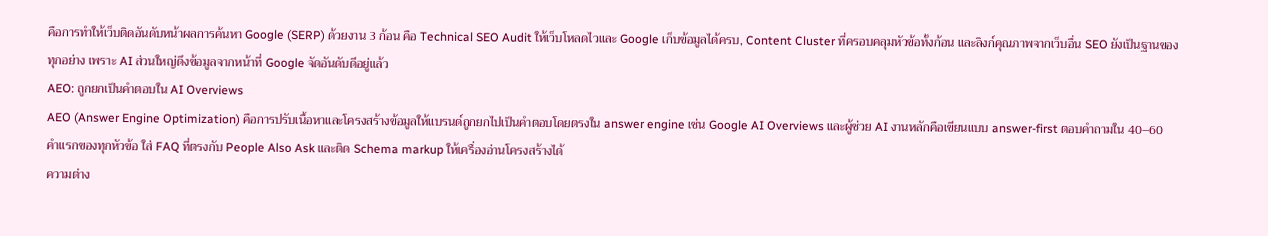คือการทำให้เว็บติดอันดับหน้าผลการค้นหา Google (SERP) ด้วยงาน 3 ก้อน คือ Technical SEO Audit ให้เว็บโหลดไวและ Google เก็บข้อมูลได้ครบ, Content Cluster ที่ครอบคลุมหัวข้อทั้งก้อน และลิงก์คุณภาพจากเว็บอื่น SEO ยังเป็นฐานของทุกอย่าง เพราะ AI ส่วนใหญ่ดึงข้อมูลจากหน้าที่ Google จัดอันดับดีอยู่แล้ว
AEO: ถูกยกเป็นคำตอบใน AI Overviews
AEO (Answer Engine Optimization) คือการปรับเนื้อหาและโครงสร้างข้อมูลให้แบรนด์ถูกยกไปเป็นคำตอบโดยตรงใน answer engine เช่น Google AI Overviews และผู้ช่วย AI งานหลักคือเขียนแบบ answer-first ตอบคำถามใน 40–60 คำแรกของทุกหัวข้อ ใส่ FAQ ที่ตรงกับ People Also Ask และติด Schema markup ให้เครื่องอ่านโครงสร้างได้
ความต่าง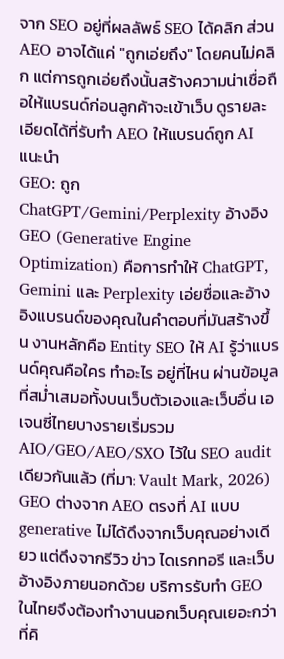จาก SEO อยู่ที่ผลลัพธ์ SEO ได้คลิก ส่วน AEO อาจได้แค่ "ถูกเอ่ยถึง" โดยคนไม่คลิก แต่การถูกเอ่ยถึงนั้นสร้างความน่าเชื่อถือให้แบรนด์ก่อนลูกค้าจะเข้าเว็บ ดูรายละเอียดได้ที่รับทำ AEO ให้แบรนด์ถูก AI แนะนำ
GEO: ถูก ChatGPT/Gemini/Perplexity อ้างอิง
GEO (Generative Engine Optimization) คือการทำให้ ChatGPT, Gemini และ Perplexity เอ่ยชื่อและอ้างอิงแบรนด์ของคุณในคำตอบที่มันสร้างขึ้น งานหลักคือ Entity SEO ให้ AI รู้ว่าแบรนด์คุณคือใคร ทำอะไร อยู่ที่ไหน ผ่านข้อมูลที่สม่ำเสมอทั้งบนเว็บตัวเองและเว็บอื่น เอเจนซี่ไทยบางรายเริ่มรวม AIO/GEO/AEO/SXO ไว้ใน SEO audit เดียวกันแล้ว (ที่มา: Vault Mark, 2026)
GEO ต่างจาก AEO ตรงที่ AI แบบ generative ไม่ได้ดึงจากเว็บคุณอย่างเดียว แต่ดึงจากรีวิว ข่าว ไดเรกทอรี และเว็บอ้างอิงภายนอกด้วย บริการรับทำ GEO ในไทยจึงต้องทำงานนอกเว็บคุณเยอะกว่าที่คิ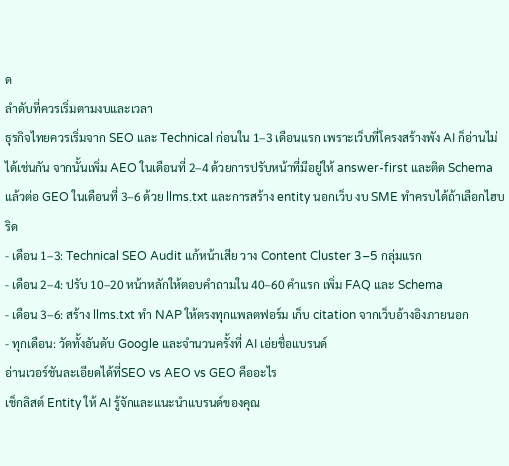ด
ลำดับที่ควรเริ่มตามงบและเวลา
ธุรกิจไทยควรเริ่มจาก SEO และ Technical ก่อนใน 1–3 เดือนแรก เพราะเว็บที่โครงสร้างพัง AI ก็อ่านไม่ได้เช่นกัน จากนั้นเพิ่ม AEO ในเดือนที่ 2–4 ด้วยการปรับหน้าที่มีอยู่ให้ answer-first และติด Schema แล้วต่อ GEO ในเดือนที่ 3–6 ด้วย llms.txt และการสร้าง entity นอกเว็บ งบ SME ทำครบได้ถ้าเลือกไฮบริด
- เดือน 1–3: Technical SEO Audit แก้หน้าเสีย วาง Content Cluster 3–5 กลุ่มแรก
- เดือน 2–4: ปรับ 10–20 หน้าหลักให้ตอบคำถามใน 40–60 คำแรก เพิ่ม FAQ และ Schema
- เดือน 3–6: สร้าง llms.txt ทำ NAP ให้ตรงทุกแพลตฟอร์ม เก็บ citation จากเว็บอ้างอิงภายนอก
- ทุกเดือน: วัดทั้งอันดับ Google และจำนวนครั้งที่ AI เอ่ยชื่อแบรนด์
อ่านเวอร์ชันละเอียดได้ที่SEO vs AEO vs GEO คืออะไร
เช็กลิสต์ Entity ให้ AI รู้จักและแนะนำแบรนด์ของคุณ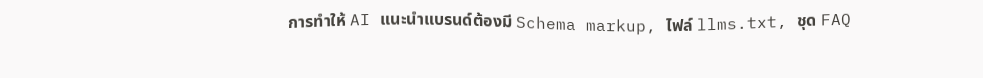การทำให้ AI แนะนำแบรนด์ต้องมี Schema markup, ไฟล์ llms.txt, ชุด FAQ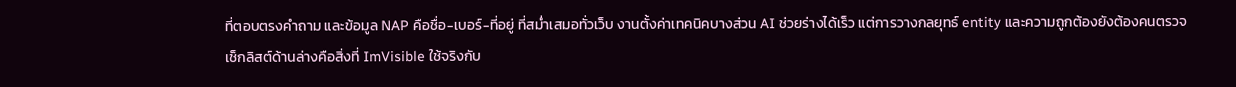ที่ตอบตรงคำถาม และข้อมูล NAP คือชื่อ-เบอร์-ที่อยู่ ที่สม่ำเสมอทั่วเว็บ งานตั้งค่าเทคนิคบางส่วน AI ช่วยร่างได้เร็ว แต่การวางกลยุทธ์ entity และความถูกต้องยังต้องคนตรวจ เช็กลิสต์ด้านล่างคือสิ่งที่ ImVisible ใช้จริงกับ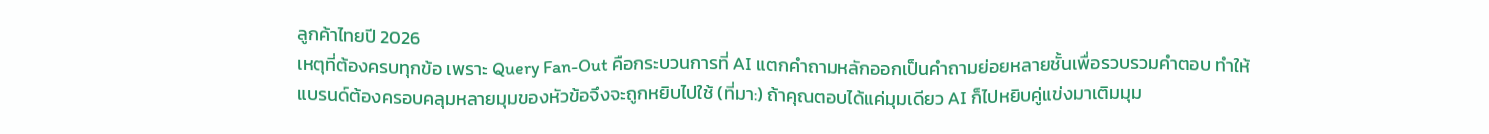ลูกค้าไทยปี 2026
เหตุที่ต้องครบทุกข้อ เพราะ Query Fan-Out คือกระบวนการที่ AI แตกคำถามหลักออกเป็นคำถามย่อยหลายชั้นเพื่อรวบรวมคำตอบ ทำให้แบรนด์ต้องครอบคลุมหลายมุมของหัวข้อจึงจะถูกหยิบไปใช้ (ที่มา:) ถ้าคุณตอบได้แค่มุมเดียว AI ก็ไปหยิบคู่แข่งมาเติมมุม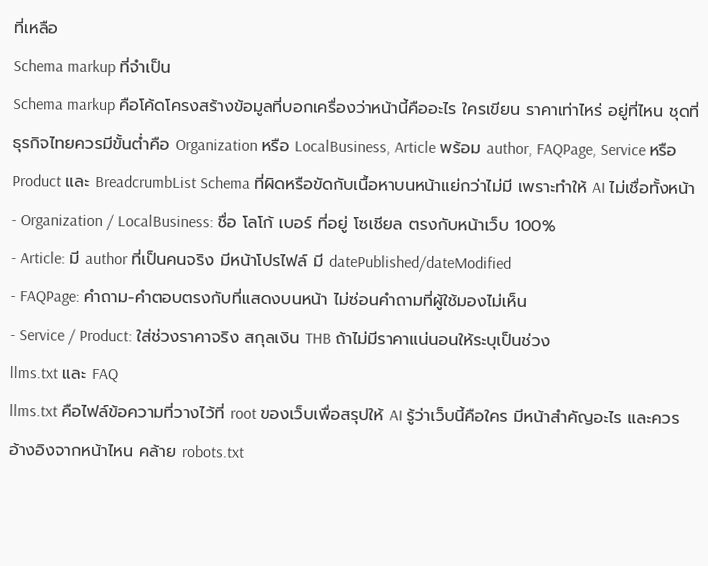ที่เหลือ
Schema markup ที่จำเป็น
Schema markup คือโค้ดโครงสร้างข้อมูลที่บอกเครื่องว่าหน้านี้คืออะไร ใครเขียน ราคาเท่าไหร่ อยู่ที่ไหน ชุดที่ธุรกิจไทยควรมีขั้นต่ำคือ Organization หรือ LocalBusiness, Article พร้อม author, FAQPage, Service หรือ Product และ BreadcrumbList Schema ที่ผิดหรือขัดกับเนื้อหาบนหน้าแย่กว่าไม่มี เพราะทำให้ AI ไม่เชื่อทั้งหน้า
- Organization / LocalBusiness: ชื่อ โลโก้ เบอร์ ที่อยู่ โซเชียล ตรงกับหน้าเว็บ 100%
- Article: มี author ที่เป็นคนจริง มีหน้าโปรไฟล์ มี datePublished/dateModified
- FAQPage: คำถาม-คำตอบตรงกับที่แสดงบนหน้า ไม่ซ่อนคำถามที่ผู้ใช้มองไม่เห็น
- Service / Product: ใส่ช่วงราคาจริง สกุลเงิน THB ถ้าไม่มีราคาแน่นอนให้ระบุเป็นช่วง
llms.txt และ FAQ
llms.txt คือไฟล์ข้อความที่วางไว้ที่ root ของเว็บเพื่อสรุปให้ AI รู้ว่าเว็บนี้คือใคร มีหน้าสำคัญอะไร และควรอ้างอิงจากหน้าไหน คล้าย robots.txt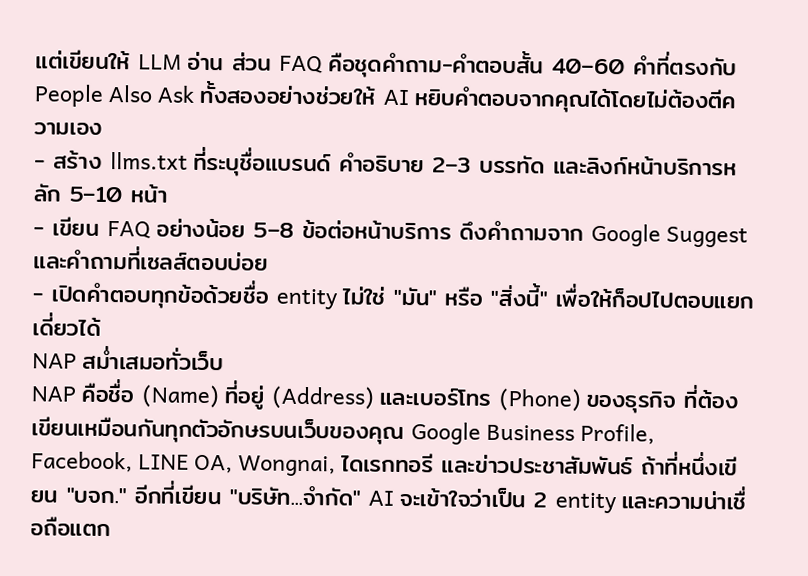แต่เขียนให้ LLM อ่าน ส่วน FAQ คือชุดคำถาม-คำตอบสั้น 40–60 คำที่ตรงกับ People Also Ask ทั้งสองอย่างช่วยให้ AI หยิบคำตอบจากคุณได้โดยไม่ต้องตีความเอง
- สร้าง llms.txt ที่ระบุชื่อแบรนด์ คำอธิบาย 2–3 บรรทัด และลิงก์หน้าบริการหลัก 5–10 หน้า
- เขียน FAQ อย่างน้อย 5–8 ข้อต่อหน้าบริการ ดึงคำถามจาก Google Suggest และคำถามที่เซลส์ตอบบ่อย
- เปิดคำตอบทุกข้อด้วยชื่อ entity ไม่ใช่ "มัน" หรือ "สิ่งนี้" เพื่อให้ก็อปไปตอบแยกเดี่ยวได้
NAP สม่ำเสมอทั่วเว็บ
NAP คือชื่อ (Name) ที่อยู่ (Address) และเบอร์โทร (Phone) ของธุรกิจ ที่ต้องเขียนเหมือนกันทุกตัวอักษรบนเว็บของคุณ Google Business Profile, Facebook, LINE OA, Wongnai, ไดเรกทอรี และข่าวประชาสัมพันธ์ ถ้าที่หนึ่งเขียน "บจก." อีกที่เขียน "บริษัท...จำกัด" AI จะเข้าใจว่าเป็น 2 entity และความน่าเชื่อถือแตก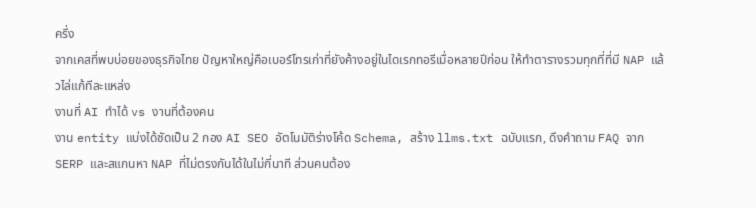ครึ่ง
จากเคสที่พบบ่อยของธุรกิจไทย ปัญหาใหญ่คือเบอร์โทรเก่าที่ยังค้างอยู่ในไดเรกทอรีเมื่อหลายปีก่อน ให้ทำตารางรวมทุกที่ที่มี NAP แล้วไล่แก้ทีละแหล่ง
งานที่ AI ทำได้ vs งานที่ต้องคน
งาน entity แบ่งได้ชัดเป็น 2 กอง AI SEO อัตโนมัติร่างโค้ด Schema, สร้าง llms.txt ฉบับแรก, ดึงคำถาม FAQ จาก SERP และสแกนหา NAP ที่ไม่ตรงกันได้ในไม่กี่นาที ส่วนคนต้อง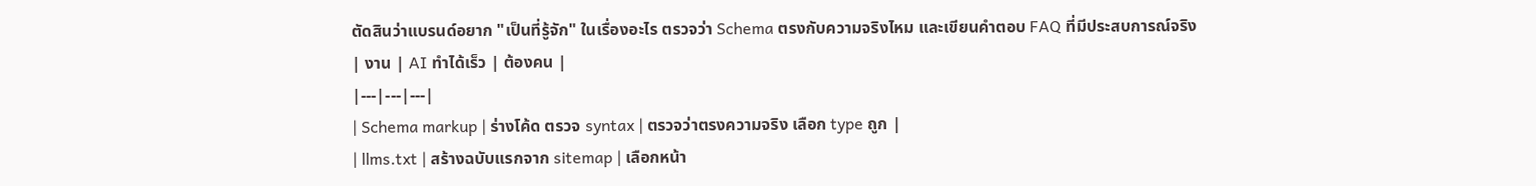ตัดสินว่าแบรนด์อยาก "เป็นที่รู้จัก" ในเรื่องอะไร ตรวจว่า Schema ตรงกับความจริงไหม และเขียนคำตอบ FAQ ที่มีประสบการณ์จริง
| งาน | AI ทำได้เร็ว | ต้องคน |
|---|---|---|
| Schema markup | ร่างโค้ด ตรวจ syntax | ตรวจว่าตรงความจริง เลือก type ถูก |
| llms.txt | สร้างฉบับแรกจาก sitemap | เลือกหน้า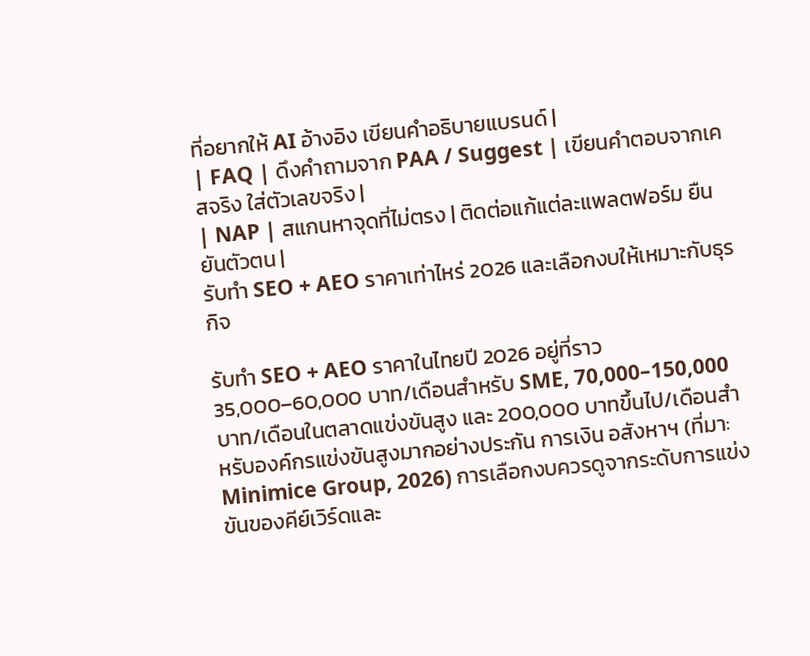ที่อยากให้ AI อ้างอิง เขียนคำอธิบายแบรนด์ |
| FAQ | ดึงคำถามจาก PAA / Suggest | เขียนคำตอบจากเคสจริง ใส่ตัวเลขจริง |
| NAP | สแกนหาจุดที่ไม่ตรง | ติดต่อแก้แต่ละแพลตฟอร์ม ยืนยันตัวตน |
รับทำ SEO + AEO ราคาเท่าไหร่ 2026 และเลือกงบให้เหมาะกับธุรกิจ

รับทำ SEO + AEO ราคาในไทยปี 2026 อยู่ที่ราว 35,000–60,000 บาท/เดือนสำหรับ SME, 70,000–150,000 บาท/เดือนในตลาดแข่งขันสูง และ 200,000 บาทขึ้นไป/เดือนสำหรับองค์กรแข่งขันสูงมากอย่างประกัน การเงิน อสังหาฯ (ที่มา: Minimice Group, 2026) การเลือกงบควรดูจากระดับการแข่งขันของคีย์เวิร์ดและ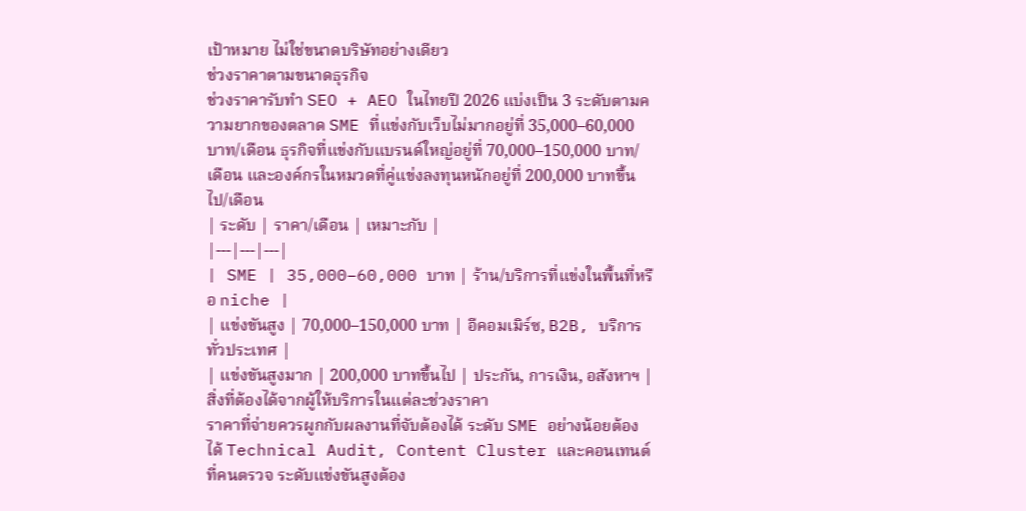เป้าหมาย ไม่ใช่ขนาดบริษัทอย่างเดียว
ช่วงราคาตามขนาดธุรกิจ
ช่วงราคารับทำ SEO + AEO ในไทยปี 2026 แบ่งเป็น 3 ระดับตามความยากของตลาด SME ที่แข่งกับเว็บไม่มากอยู่ที่ 35,000–60,000 บาท/เดือน ธุรกิจที่แข่งกับแบรนด์ใหญ่อยู่ที่ 70,000–150,000 บาท/เดือน และองค์กรในหมวดที่คู่แข่งลงทุนหนักอยู่ที่ 200,000 บาทขึ้นไป/เดือน
| ระดับ | ราคา/เดือน | เหมาะกับ |
|---|---|---|
| SME | 35,000–60,000 บาท | ร้าน/บริการที่แข่งในพื้นที่หรือ niche |
| แข่งขันสูง | 70,000–150,000 บาท | อีคอมเมิร์ซ, B2B, บริการทั่วประเทศ |
| แข่งขันสูงมาก | 200,000 บาทขึ้นไป | ประกัน, การเงิน, อสังหาฯ |
สิ่งที่ต้องได้จากผู้ให้บริการในแต่ละช่วงราคา
ราคาที่จ่ายควรผูกกับผลงานที่จับต้องได้ ระดับ SME อย่างน้อยต้องได้ Technical Audit, Content Cluster และคอนเทนต์ที่คนตรวจ ระดับแข่งขันสูงต้อง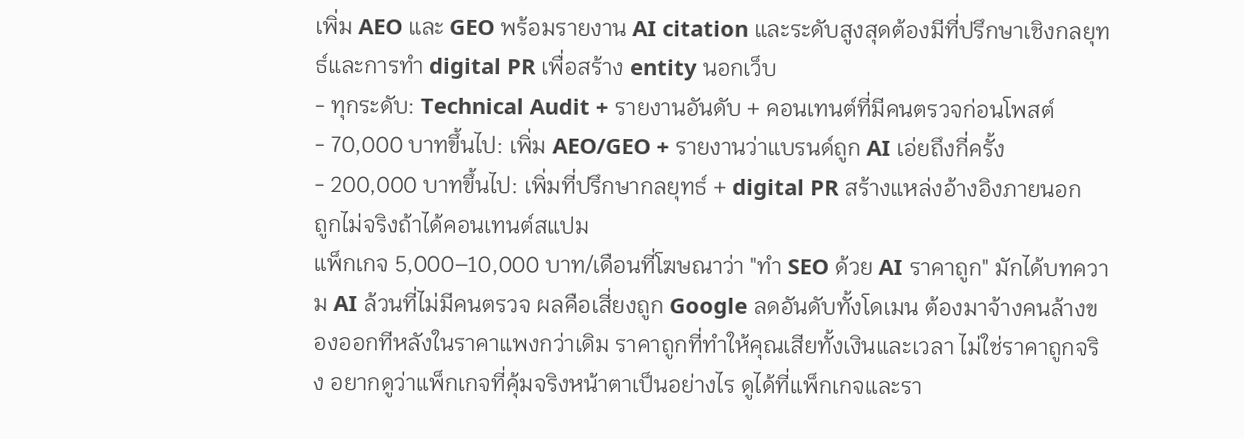เพิ่ม AEO และ GEO พร้อมรายงาน AI citation และระดับสูงสุดต้องมีที่ปรึกษาเชิงกลยุทธ์และการทำ digital PR เพื่อสร้าง entity นอกเว็บ
- ทุกระดับ: Technical Audit + รายงานอันดับ + คอนเทนต์ที่มีคนตรวจก่อนโพสต์
- 70,000 บาทขึ้นไป: เพิ่ม AEO/GEO + รายงานว่าแบรนด์ถูก AI เอ่ยถึงกี่ครั้ง
- 200,000 บาทขึ้นไป: เพิ่มที่ปรึกษากลยุทธ์ + digital PR สร้างแหล่งอ้างอิงภายนอก
ถูกไม่จริงถ้าได้คอนเทนต์สแปม
แพ็กเกจ 5,000–10,000 บาท/เดือนที่โฆษณาว่า "ทำ SEO ด้วย AI ราคาถูก" มักได้บทความ AI ล้วนที่ไม่มีคนตรวจ ผลคือเสี่ยงถูก Google ลดอันดับทั้งโดเมน ต้องมาจ้างคนล้างของออกทีหลังในราคาแพงกว่าเดิม ราคาถูกที่ทำให้คุณเสียทั้งเงินและเวลา ไม่ใช่ราคาถูกจริง อยากดูว่าแพ็กเกจที่คุ้มจริงหน้าตาเป็นอย่างไร ดูได้ที่แพ็กเกจและรา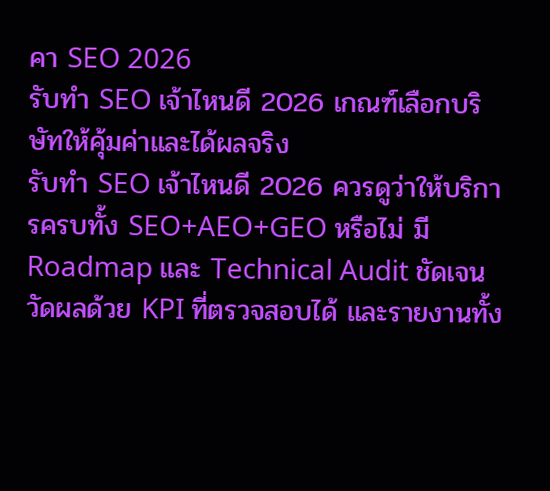คา SEO 2026
รับทำ SEO เจ้าไหนดี 2026 เกณฑ์เลือกบริษัทให้คุ้มค่าและได้ผลจริง
รับทำ SEO เจ้าไหนดี 2026 ควรดูว่าให้บริการครบทั้ง SEO+AEO+GEO หรือไม่ มี Roadmap และ Technical Audit ชัดเจน วัดผลด้วย KPI ที่ตรวจสอบได้ และรายงานทั้ง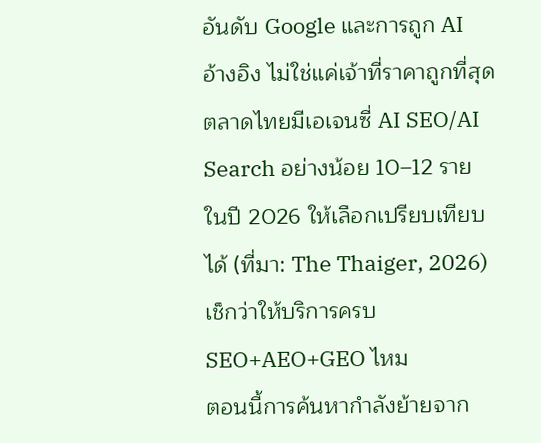อันดับ Google และการถูก AI อ้างอิง ไม่ใช่แค่เจ้าที่ราคาถูกที่สุด ตลาดไทยมีเอเจนซี่ AI SEO/AI Search อย่างน้อย 10–12 รายในปี 2026 ให้เลือกเปรียบเทียบได้ (ที่มา: The Thaiger, 2026)
เช็กว่าให้บริการครบ SEO+AEO+GEO ไหม
ตอนนี้การค้นหากำลังย้ายจาก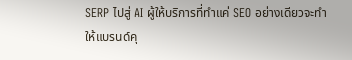SERP ไปสู่ AI ผู้ให้บริการที่ทำแค่ SEO อย่างเดียวจะทำให้แบรนด์คุ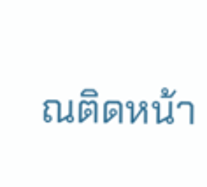ณติดหน้า